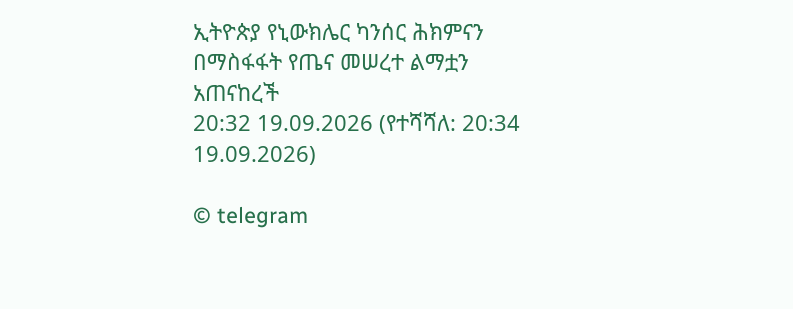ኢትዮጵያ የኒውክሌር ካንሰር ሕክምናን በማስፋፋት የጤና መሠረተ ልማቷን አጠናከረች
20:32 19.09.2026 (የተሻሻለ: 20:34 19.09.2026)

© telegram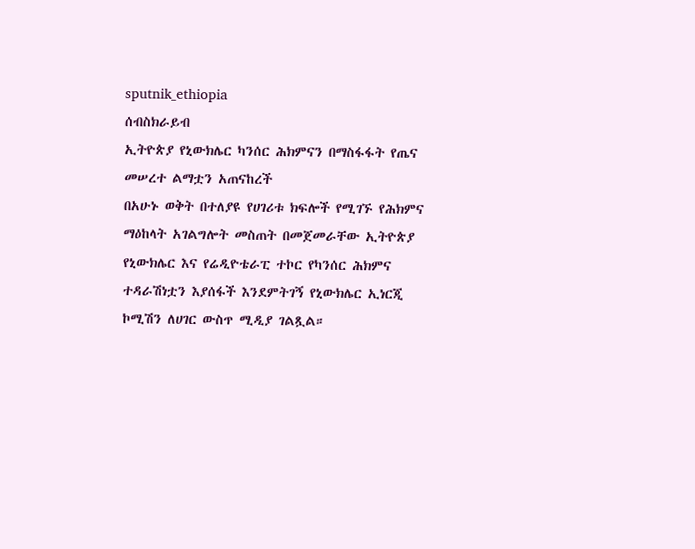sputnik_ethiopia
ሰብስክራይብ
ኢትዮጵያ የኒውክሌር ካንሰር ሕክምናን በማስፋፋት የጤና መሠረተ ልማቷን አጠናከረች
በአሁኑ ወቅት በተለያዩ የሀገሪቱ ክፍሎች የሚገኙ የሕክምና ማዕከላት አገልግሎት መስጠት በመጀመራቸው ኢትዮጵያ የኒውክሌር እና የሬዲዮቴራፒ ተኮር የካንሰር ሕክምና ተዳራሽነቷን እያሰፋች እንደምትገኝ የኒውክሌር ኢነርጂ ኮሚሽን ለሀገር ውስጥ ሚዲያ ገልጿል።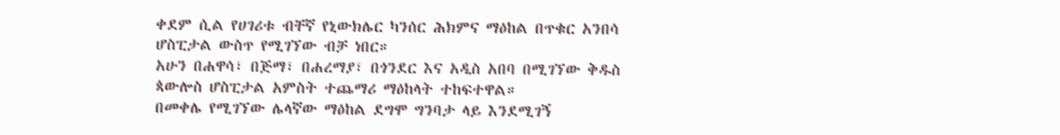ቀደም ሲል የሀገሪቱ ብቸኛ የኒውክሌር ካንሰር ሕክምና ማዕከል በጥቁር አንበሳ ሆስፒታል ውስጥ የሚገኘው ብቻ ነበር።
አሁን በሐዋሳ፣ በጅማ፣ በሐረማያ፣ በጎንደር እና አዲስ አበባ በሚገኘው ቅዱስ ጳውሎስ ሆስፒታል አምስት ተጨማሪ ማዕከላት ተከፍተዋል።
በመቀሌ የሚገኘው ሌላኛው ማዕከል ደግሞ ግንባታ ላይ እንደሚገኝ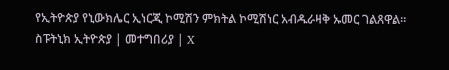የኢትዮጵያ የኒውክሌር ኢነርጂ ኮሚሽን ምክትል ኮሚሽነር አብዱራዛቅ ኡመር ገልጸዋል።
ስፑትኒክ ኢትዮጵያ | መተግበሪያ | X